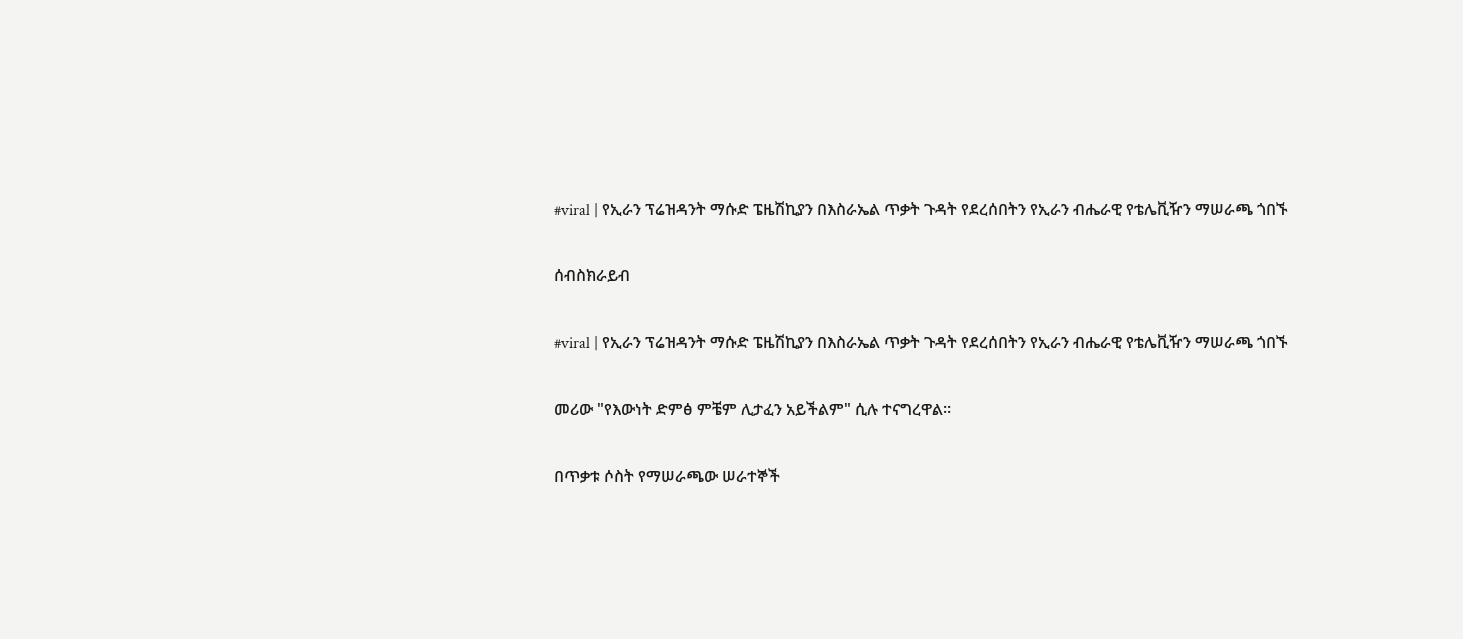#viral | የኢራን ፕሬዝዳንት ማሱድ ፔዜሽኪያን በእስራኤል ጥቃት ጉዳት የደረሰበትን የኢራን ብሔራዊ የቴሌቪዥን ማሠራጫ ጎበኙ

ሰብስክራይብ

#viral | የኢራን ፕሬዝዳንት ማሱድ ፔዜሽኪያን በእስራኤል ጥቃት ጉዳት የደረሰበትን የኢራን ብሔራዊ የቴሌቪዥን ማሠራጫ ጎበኙ

መሪው "የእውነት ድምፅ ምቼም ሊታፈን አይችልም" ሲሉ ተናግረዋል።

በጥቃቱ ሶስት የማሠራጫው ሠራተኞች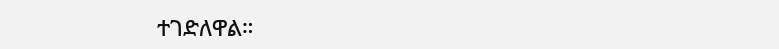ተገድለዋል።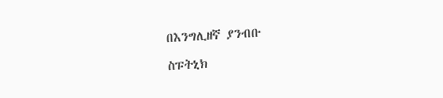በእንግሊዘኛ ያንብቡ

ስፑትኒክ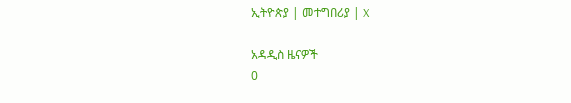ኢትዮጵያ | መተግበሪያ | X

አዳዲስ ዜናዎች
0